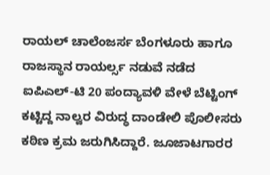ರಾಯಲ್ ಚಾಲೆಂಜರ್ಸ ಬೆಂಗಳೂರು ಹಾಗೂ ರಾಜಸ್ಥಾನ ರಾಯರ್ಲ್ಸ ನಡುವೆ ನಡೆದ ಐಪಿಎಲ್-ಟಿ 20 ಪಂದ್ಯಾವಳಿ ವೇಳೆ ಬೆಟ್ಟಿಂಗ್ ಕಟ್ಟಿದ್ದ ನಾಲ್ವರ ವಿರುದ್ಧ ದಾಂಡೇಲಿ ಪೊಲೀಸರು ಕಠಿಣ ಕ್ರಮ ಜರುಗಿಸಿದ್ದಾರೆ. ಜೂಜಾಟಗಾರರ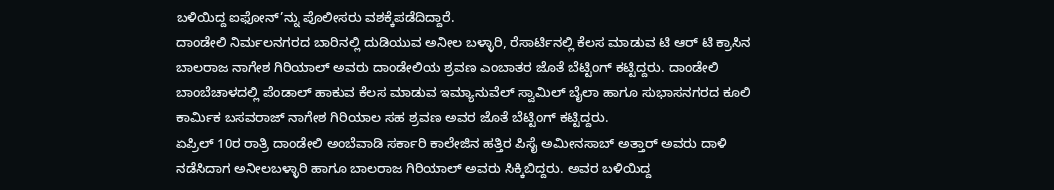ಬಳಿಯಿದ್ದ ಐಫೋನ್’ನ್ನು ಪೊಲೀಸರು ವಶಕ್ಕೆಪಡೆದಿದ್ದಾರೆ.
ದಾಂಡೇಲಿ ನಿರ್ಮಲನಗರದ ಬಾರಿನಲ್ಲಿ ದುಡಿಯುವ ಅನೀಲ ಬಳ್ಳಾರಿ, ರೆಸಾರ್ಟಿನಲ್ಲಿ ಕೆಲಸ ಮಾಡುವ ಟಿ ಆರ್ ಟಿ ಕ್ರಾಸಿನ ಬಾಲರಾಜ ನಾಗೇಶ ಗಿರಿಯಾಲ್ ಅವರು ದಾಂಡೇಲಿಯ ಶ್ರವಣ ಎಂಬಾತರ ಜೊತೆ ಬೆಟ್ಟಿಂಗ್ ಕಟ್ಟಿದ್ದರು. ದಾಂಡೇಲಿ ಬಾಂಬೆಚಾಳದಲ್ಲಿ ಪೆಂಡಾಲ್ ಹಾಕುವ ಕೆಲಸ ಮಾಡುವ ಇಮ್ಯಾನುವೆಲ್ ಸ್ವಾಮಿಲ್ ಬೈಲಾ ಹಾಗೂ ಸುಭಾಸನಗರದ ಕೂಲಿ ಕಾರ್ಮಿಕ ಬಸವರಾಜ್ ನಾಗೇಶ ಗಿರಿಯಾಲ ಸಹ ಶ್ರವಣ ಅವರ ಜೊತೆ ಬೆಟ್ಟಿಂಗ್ ಕಟ್ಟಿದ್ದರು.
ಏಪ್ರಿಲ್ 10ರ ರಾತ್ರಿ ದಾಂಡೇಲಿ ಅಂಬೆವಾಡಿ ಸರ್ಕಾರಿ ಕಾಲೇಜಿನ ಹತ್ತಿರ ಪಿಸೈ ಅಮೀನಸಾಬ್ ಅತ್ತಾರ್ ಅವರು ದಾಳಿ ನಡೆಸಿದಾಗ ಅನೀಲಬಳ್ಳಾರಿ ಹಾಗೂ ಬಾಲರಾಜ ಗಿರಿಯಾಲ್ ಅವರು ಸಿಕ್ಕಿಬಿದ್ದರು. ಅವರ ಬಳಿಯಿದ್ದ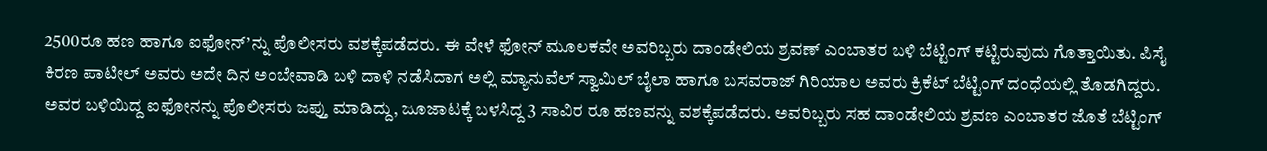2500ರೂ ಹಣ ಹಾಗೂ ಐಫೋನ್’ನ್ನು ಪೊಲೀಸರು ವಶಕ್ಕೆಪಡೆದರು. ಈ ವೇಳೆ ಫೋನ್ ಮೂಲಕವೇ ಅವರಿಬ್ಬರು ದಾಂಡೇಲಿಯ ಶ್ರವಣ್ ಎಂಬಾತರ ಬಳಿ ಬೆಟ್ಟಿಂಗ್ ಕಟ್ಟಿರುವುದು ಗೊತ್ತಾಯಿತು. ಪಿಸೈ ಕಿರಣ ಪಾಟೀಲ್ ಅವರು ಅದೇ ದಿನ ಅಂಬೇವಾಡಿ ಬಳಿ ದಾಳಿ ನಡೆಸಿದಾಗ ಅಲ್ಲಿ ಮ್ಯಾನುವೆಲ್ ಸ್ವಾಮಿಲ್ ಬೈಲಾ ಹಾಗೂ ಬಸವರಾಜ್ ಗಿರಿಯಾಲ ಅವರು ಕ್ರಿಕೆಟ್ ಬೆಟ್ಟಿಂಗ್ ದಂಧೆಯಲ್ಲಿ ತೊಡಗಿದ್ದರು. ಅವರ ಬಳಿಯಿದ್ದ ಐಫೋನನ್ನು ಪೊಲೀಸರು ಜಪ್ತು ಮಾಡಿದ್ದು, ಜೂಜಾಟಕ್ಕೆ ಬಳಸಿದ್ದ 3 ಸಾವಿರ ರೂ ಹಣವನ್ನು ವಶಕ್ಕೆಪಡೆದರು. ಅವರಿಬ್ಬರು ಸಹ ದಾಂಡೇಲಿಯ ಶ್ರವಣ ಎಂಬಾತರ ಜೊತೆ ಬೆಟ್ಟಿಂಗ್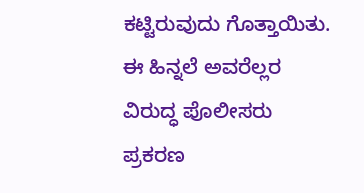ಕಟ್ಟಿರುವುದು ಗೊತ್ತಾಯಿತು. ಈ ಹಿನ್ನಲೆ ಅವರೆಲ್ಲರ ವಿರುದ್ಧ ಪೊಲೀಸರು ಪ್ರಕರಣ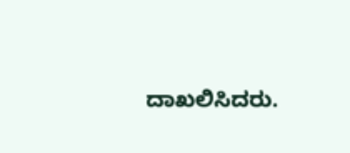ದಾಖಲಿಸಿದರು.